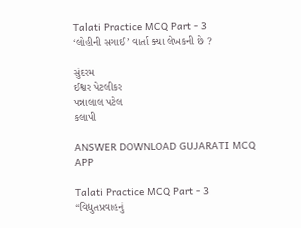Talati Practice MCQ Part - 3
‘લોહીની સગાઈ’ વાર્તા ક્યા લેખકની છે ?

સુંદરમ
ઈશ્વર પેટલીકર
પન્નાલાલ પટેલ
કલાપી

ANSWER DOWNLOAD GUJARATI MCQ APP

Talati Practice MCQ Part - 3
“વિદ્યુતપ્રવાહનું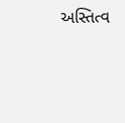અસ્તિત્વ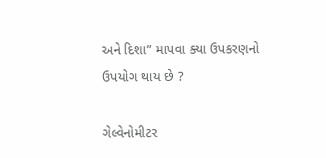અને દિશા” માપવા ક્યા ઉપકરણનો ઉપયોગ થાય છે ?

ગેલ્વેનોમીટર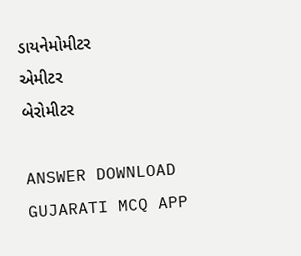ડાયનેમોમીટર
એમીટર
બેરોમીટર

ANSWER DOWNLOAD GUJARATI MCQ APP